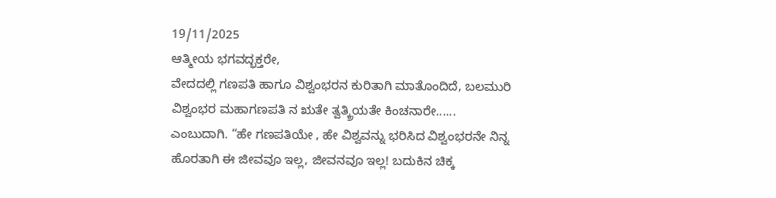19/11/2025
ಆತ್ಮೀಯ ಭಗವದ್ಭಕ್ತರೇ,
ವೇದದಲ್ಲಿ ಗಣಪತಿ ಹಾಗೂ ವಿಶ್ವಂಭರನ ಕುರಿತಾಗಿ ಮಾತೊಂದಿದೆ, ಬಲಮುರಿ ವಿಶ್ವಂಭರ ಮಹಾಗಣಪತಿ ನ ಋತೇ ತ್ವತ್ಕ್ರಿಯತೇ ಕಿಂಚನಾರೇ...... ಎಂಬುದಾಗಿ. “ಹೇ ಗಣಪತಿಯೇ , ಹೇ ವಿಶ್ವವನ್ನು ಭರಿಸಿದ ವಿಶ್ವಂಭರನೇ ನಿನ್ನ ಹೊರತಾಗಿ ಈ ಜೀವವೂ ಇಲ್ಲ, ಜೀವನವೂ ಇಲ್ಲ! ಬದುಕಿನ ಚಿಕ್ಕ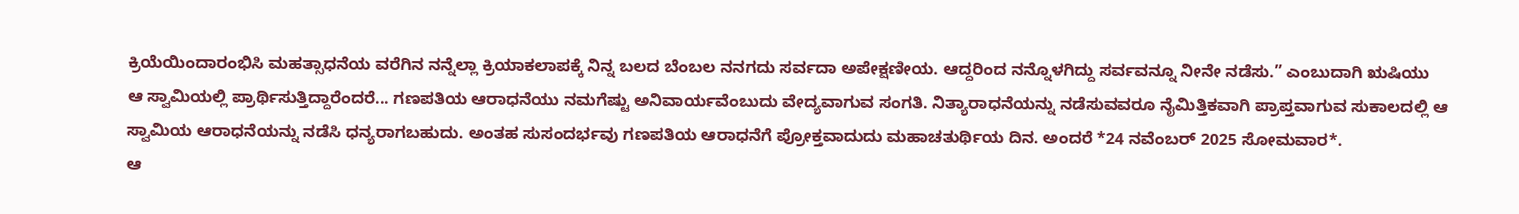ಕ್ರಿಯೆಯಿಂದಾರಂಭಿಸಿ ಮಹತ್ಸಾಧನೆಯ ವರೆಗಿನ ನನ್ನೆಲ್ಲಾ ಕ್ರಿಯಾಕಲಾಪಕ್ಕೆ ನಿನ್ನ ಬಲದ ಬೆಂಬಲ ನನಗದು ಸರ್ವದಾ ಅಪೇಕ್ಷಣೀಯ. ಆದ್ದರಿಂದ ನನ್ನೊಳಗಿದ್ದು ಸರ್ವವನ್ನೂ ನೀನೇ ನಡೆಸು.” ಎಂಬುದಾಗಿ ಋಷಿಯು ಆ ಸ್ವಾಮಿಯಲ್ಲಿ ಪ್ರಾರ್ಥಿಸುತ್ತಿದ್ದಾರೆಂದರೆ... ಗಣಪತಿಯ ಆರಾಧನೆಯು ನಮಗೆಷ್ಟು ಅನಿವಾರ್ಯವೆಂಬುದು ವೇದ್ಯವಾಗುವ ಸಂಗತಿ. ನಿತ್ಯಾರಾಧನೆಯನ್ನು ನಡೆಸುವವರೂ ನೈಮಿತ್ತಿಕವಾಗಿ ಪ್ರಾಪ್ತವಾಗುವ ಸುಕಾಲದಲ್ಲಿ ಆ ಸ್ವಾಮಿಯ ಆರಾಧನೆಯನ್ನು ನಡೆಸಿ ಧನ್ಯರಾಗಬಹುದು. ಅಂತಹ ಸುಸಂದರ್ಭವು ಗಣಪತಿಯ ಆರಾಧನೆಗೆ ಪ್ರೋಕ್ತವಾದುದು ಮಹಾಚತುರ್ಥಿಯ ದಿನ. ಅಂದರೆ *24 ನವೆಂಬರ್ 2025 ಸೋಮವಾರ*.
ಆ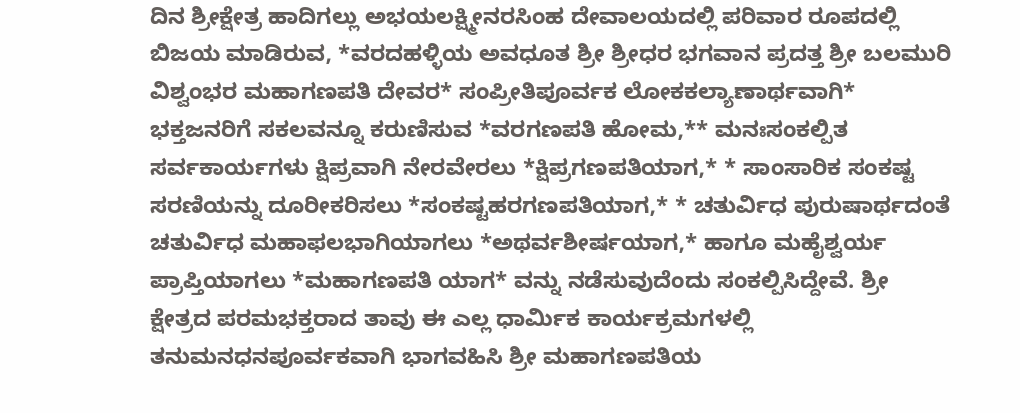ದಿನ ಶ್ರೀಕ್ಷೇತ್ರ ಹಾದಿಗಲ್ಲು ಅಭಯಲಕ್ಷ್ಮೀನರಸಿಂಹ ದೇವಾಲಯದಲ್ಲಿ ಪರಿವಾರ ರೂಪದಲ್ಲಿ ಬಿಜಯ ಮಾಡಿರುವ, *ವರದಹಳ್ಳಿಯ ಅವಧೂತ ಶ್ರೀ ಶ್ರೀಧರ ಭಗವಾನ ಪ್ರದತ್ತ ಶ್ರೀ ಬಲಮುರಿ ವಿಶ್ವಂಭರ ಮಹಾಗಣಪತಿ ದೇವರ* ಸಂಪ್ರೀತಿಪೂರ್ವಕ ಲೋಕಕಲ್ಯಾಣಾರ್ಥವಾಗಿ* ಭಕ್ತಜನರಿಗೆ ಸಕಲವನ್ನೂ ಕರುಣಿಸುವ *ವರಗಣಪತಿ ಹೋಮ,** ಮನಃಸಂಕಲ್ಪಿತ ಸರ್ವಕಾರ್ಯಗಳು ಕ್ಷಿಪ್ರವಾಗಿ ನೇರವೇರಲು *ಕ್ಷಿಪ್ರಗಣಪತಿಯಾಗ,* * ಸಾಂಸಾರಿಕ ಸಂಕಷ್ಟ ಸರಣಿಯನ್ನು ದೂರೀಕರಿಸಲು *ಸಂಕಷ್ಟಹರಗಣಪತಿಯಾಗ,* * ಚತುರ್ವಿಧ ಪುರುಷಾರ್ಥದಂತೆ ಚತುರ್ವಿಧ ಮಹಾಫಲಭಾಗಿಯಾಗಲು *ಅಥರ್ವಶೀರ್ಷಯಾಗ,* ಹಾಗೂ ಮಹೈಶ್ವರ್ಯ ಪ್ರಾಪ್ತಿಯಾಗಲು *ಮಹಾಗಣಪತಿ ಯಾಗ* ವನ್ನು ನಡೆಸುವುದೆಂದು ಸಂಕಲ್ಪಿಸಿದ್ದೇವೆ. ಶ್ರೀ ಕ್ಷೇತ್ರದ ಪರಮಭಕ್ತರಾದ ತಾವು ಈ ಎಲ್ಲ ಧಾರ್ಮಿಕ ಕಾರ್ಯಕ್ರಮಗಳಲ್ಲಿ ತನುಮನಧನಪೂರ್ವಕವಾಗಿ ಭಾಗವಹಿಸಿ ಶ್ರೀ ಮಹಾಗಣಪತಿಯ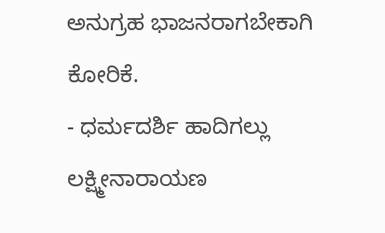ಅನುಗ್ರಹ ಭಾಜನರಾಗಬೇಕಾಗಿ ಕೋರಿಕೆ.
- ಧರ್ಮದರ್ಶಿ ಹಾದಿಗಲ್ಲು ಲಕ್ಷ್ಮೀನಾರಾಯಣ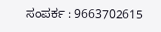ಸಂಪರ್ಕ : 9663702615